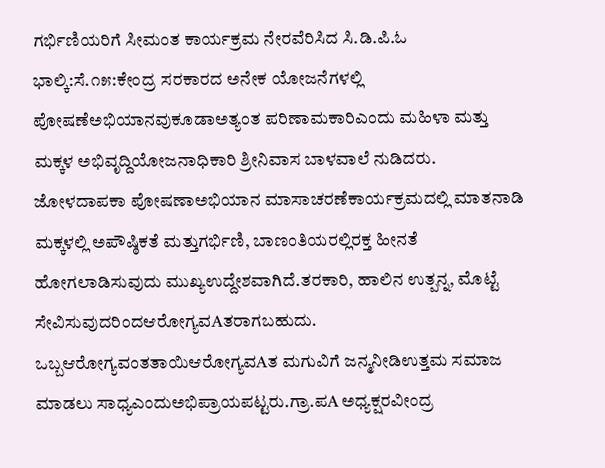ಗರ್ಭಿಣಿಯರಿಗೆ ಸೀಮಂತ ಕಾರ್ಯಕ್ರಮ ನೇರವೆರಿಸಿದ ಸಿ.ಡಿ.ಪಿ.ಓ
ಭಾಲ್ಕಿ:ಸೆ.೧೫:ಕೇಂದ್ರ ಸರಕಾರದ ಅನೇಕ ಯೋಜನೆಗಳಲ್ಲಿ ಪೋಷಣೆಅಭಿಯಾನವುಕೂಡಾಅತ್ಯಂತ ಪರಿಣಾಮಕಾರಿಎಂದು ಮಹಿಳಾ ಮತ್ತು ಮಕ್ಕಳ ಅಭಿವೃದ್ದಿಯೋಜನಾಧಿಕಾರಿ ಶ್ರೀನಿವಾಸ ಬಾಳವಾಲೆ ನುಡಿದರು.
ಜೋಳದಾಪಕಾ ಪೋಷಣಾಅಭಿಯಾನ ಮಾಸಾಚರಣೆಕಾರ್ಯಕ್ರಮದಲ್ಲಿ ಮಾತನಾಡಿ ಮಕ್ಕಳಲ್ಲಿ ಅಪೌಷ್ಠಿಕತೆ ಮತ್ತುಗರ್ಭಿಣಿ, ಬಾಣಂತಿಯರಲ್ಲಿರಕ್ತ ಹೀನತೆ ಹೋಗಲಾಡಿಸುವುದು ಮುಖ್ಯಉದ್ದೇಶವಾಗಿದೆ.ತರಕಾರಿ, ಹಾಲಿನ ಉತ್ಪನ್ನ, ಮೊಟ್ಟೆ ಸೇವಿಸುವುದರಿಂದಆರೋಗ್ಯವAತರಾಗಬಹುದು. ಒಬ್ಬಆರೋಗ್ಯವಂತತಾಯಿಆರೋಗ್ಯವAತ ಮಗುವಿಗೆ ಜನ್ಮನೀಡಿಉತ್ತಮ ಸಮಾಜ ಮಾಡಲು ಸಾಧ್ಯಎಂದುಅಭಿಪ್ರಾಯಪಟ್ಟರು.ಗ್ರಾ.ಪA ಅಧ್ಯಕ್ಷರವೀಂದ್ರ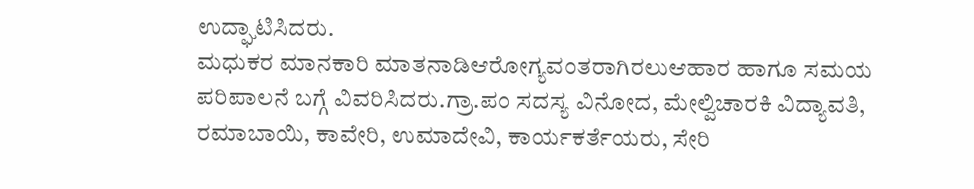ಉದ್ಘಾಟಿಸಿದರು.
ಮಧುಕರ ಮಾನಕಾರಿ ಮಾತನಾಡಿಆರೋಗ್ಯವಂತರಾಗಿರಲುಆಹಾರ ಹಾಗೂ ಸಮಯ ಪರಿಪಾಲನೆ ಬಗ್ಗೆ ವಿವರಿಸಿದರು.ಗ್ರಾ.ಪಂ ಸದಸ್ಯ ವಿನೋದ, ಮೇಲ್ವಿಚಾರಕಿ ವಿದ್ಯಾವತಿ, ರಮಾಬಾಯಿ, ಕಾವೇರಿ, ಉಮಾದೇವಿ, ಕಾರ್ಯಕರ್ತೆಯರು, ಸೇರಿ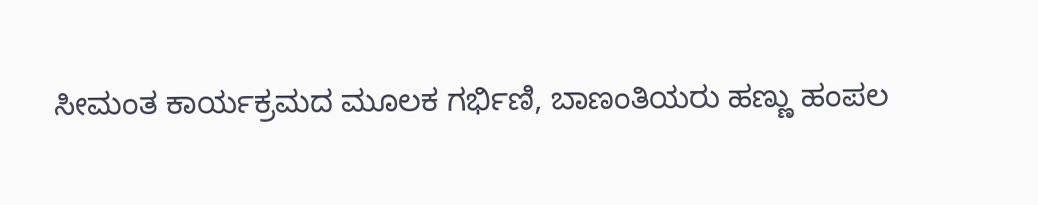ಸೀಮಂತ ಕಾರ್ಯಕ್ರಮದ ಮೂಲಕ ಗರ್ಭಿಣಿ, ಬಾಣಂತಿಯರು ಹಣ್ಣು ಹಂಪಲ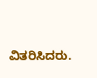ವಿತರಿಸಿದರು.